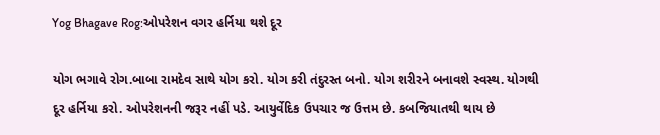Yog Bhagave Rog:ઓપરેશન વગર હર્નિયા થશે દૂર

યોગ ભગાવે રોગ.બાબા રામદેવ સાથે યોગ કરો. યોગ કરી તંદુરસ્ત બનો. યોગ શરીરને બનાવશે સ્વસ્થ. યોગથી દૂર હર્નિયા કરો. ઓપરેશનની જરૂર નહીં પડે. આયુર્વેદિક ઉપચાર જ ઉત્તમ છે. કબજિયાતથી થાય છે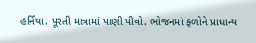હર્નિયા. પૂરતી માત્રામાં પાણી પીવો. ભોજનમાં ફળોને પ્રાધાન્ય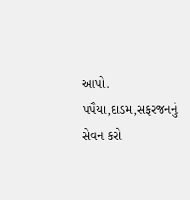આપો. પપૈયા,દાડમ,સફરજનનું સેવન કરો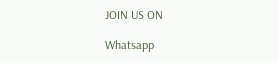JOIN US ON

Whatsapp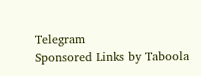Telegram
Sponsored Links by Taboola